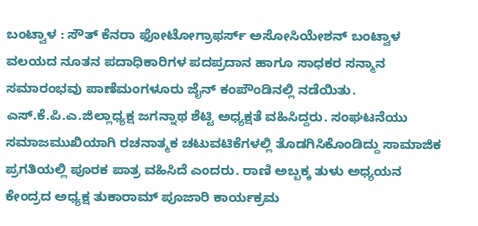ಬಂಟ್ವಾಳ : ಸೌತ್ ಕೆನರಾ ಫೋಟೋಗ್ರಾಫರ್ಸ್ ಅಸೋಸಿಯೇಶನ್ ಬಂಟ್ವಾಳ ವಲಯದ ನೂತನ ಪದಾಧಿಕಾರಿಗಳ ಪದಪ್ರದಾನ ಹಾಗೂ ಸಾಧಕರ ಸನ್ಮಾನ ಸಮಾರಂಭವು ಪಾಣೆಮಂಗಳೂರು ಜೈನ್ ಕಂಪೌಂಡಿನಲ್ಲಿ ನಡೆಯಿತು. ಎಸ್.ಕೆ.ಪಿ.ಎ.ಜಿಲ್ಲಾಧ್ಯಕ್ಷ ಜಗನ್ನಾಥ ಶೆಟ್ಟಿ ಅಧ್ಯಕ್ಷತೆ ವಹಿಸಿದ್ದರು. ಸಂಘಟನೆಯು ಸಮಾಜಮುಖಿಯಾಗಿ ರಚನಾತ್ಮಕ ಚಟುವಟಿಕೆಗಳಲ್ಲಿ ತೊಡಗಿಸಿಕೊಂಡಿದ್ದು ಸಾಮಾಜಿಕ ಪ್ರಗತಿಯಲ್ಲಿ ಪೂರಕ ಪಾತ್ರ ವಹಿಸಿದೆ ಎಂದರು. ರಾಣಿ ಅಬ್ಬಕ್ಕ ತುಳು ಅಧ್ಯಯನ ಕೇಂದ್ರದ ಅಧ್ಯಕ್ಷ ತುಕಾರಾಮ್ ಪೂಜಾರಿ ಕಾರ್ಯಕ್ರಮ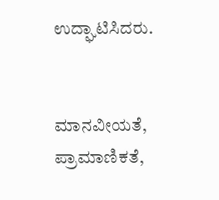ಉದ್ಘಾಟಿಸಿದರು.


ಮಾನವೀಯತೆ, ಪ್ರಾಮಾಣಿಕತೆ,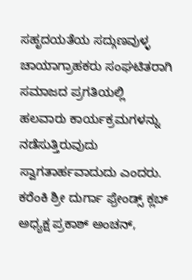ಸಹೃದಯತೆಯ ಸದ್ಗುಣವುಳ್ಳ ಚಾಯಾಗ್ರಾಹಕರು ಸಂಘಟಿತರಾಗಿ ಸಮಾಜದ ಪ್ರಗತಿಯಲ್ಲಿ ಹಲವಾರು ಕಾರ್ಯಕ್ರಮಗಳನ್ನು ನಡೆಸುತ್ತಿರುವುದು ಸ್ವಾಗತಾರ್ಹವಾದುದು ಎಂದರು. ಕರೆಂಕಿ ಶ್ರೀ ದುರ್ಗಾ ಫ್ರೇಂಡ್ಸ್ ಕ್ಲಬ್ ಅಧ್ಯಕ್ಷ ಪ್ರಕಾಶ್ ಅಂಚನ್,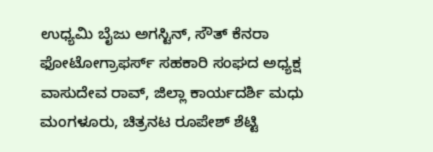ಉಧ್ಯಮಿ ಬೈಜು ಅಗಸ್ಟಿನ್, ಸೌತ್ ಕೆನರಾ ಫೋಟೋಗ್ರಾಫರ್ಸ್ ಸಹಕಾರಿ ಸಂಘದ ಅಧ್ಯಕ್ಷ ವಾಸುದೇವ ರಾವ್, ಜಿಲ್ಲಾ ಕಾರ್ಯದರ್ಶಿ ಮಧು ಮಂಗಳೂರು, ಚಿತ್ರನಟ ರೂಪೇಶ್ ಶೆಟ್ಟಿ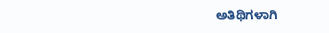ಅತಿಥಿಗಳಾಗಿ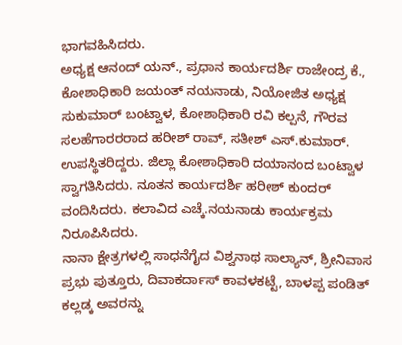ಭಾಗವಹಿಸಿದರು.
ಅಧ್ಯಕ್ಷ ಆನಂದ್ ಯನ್., ಪ್ರಧಾನ ಕಾರ್ಯದರ್ಶಿ ರಾಜೇಂದ್ರ ಕೆ., ಕೋಶಾಧಿಕಾರಿ ಜಯಂತ್ ನಯನಾಡು, ನಿಯೋಜಿತ ಅಧ್ಯಕ್ಷ ಸುಕುಮಾರ್ ಬಂಟ್ವಾಳ, ಕೋಶಾಧಿಕಾರಿ ರವಿ ಕಲ್ಪನೆ, ಗೌರವ ಸಲಹೆಗಾರರರಾದ ಹರೀಶ್ ರಾವ್, ಸತೀಶ್ ಎಸ್.ಕುಮಾರ್. ಉಪಸ್ಥಿತರಿದ್ದರು. ಜಿಲ್ಲಾ ಕೋಶಾಧಿಕಾರಿ ದಯಾನಂದ ಬಂಟ್ವಾಳ ಸ್ವಾಗತಿಸಿದರು. ನೂತನ ಕಾರ್ಯದರ್ಶಿ ಹರೀಶ್ ಕುಂದರ್ ವಂದಿಸಿದರು. ಕಲಾವಿದ ಎಚ್ಕೆ.ನಯನಾಡು ಕಾರ್ಯಕ್ರಮ ನಿರೂಪಿಸಿದರು.
ನಾನಾ ಕ್ಷೇತ್ರಗಳಲ್ಲಿ ಸಾಧನೆಗೈದ ವಿಶ್ವನಾಥ ಸಾಲ್ಯಾನ್, ಶ್ರೀನಿವಾಸ ಪ್ರಭು ಪುತ್ತೂರು, ದಿವಾಕರ್ದಾಸ್ ಕಾವಳಕಟ್ಟೆ, ಬಾಳಪ್ಪ ಪಂಡಿತ್ ಕಲ್ಲಡ್ಕ ಅವರನ್ನು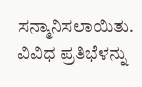ಸನ್ಮಾನಿಸಲಾಯಿತು. ವಿವಿಧ ಪ್ರತಿಭೆಳನ್ನು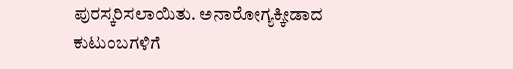ಪುರಸ್ಕರಿಸಲಾಯಿತು. ಅನಾರೋಗ್ಯಕ್ಕೀಡಾದ ಕುಟುಂಬಗಳಿಗೆ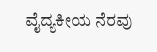ವೈದ್ಯಕೀಯ ನೆರವು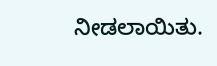ನೀಡಲಾಯಿತು.